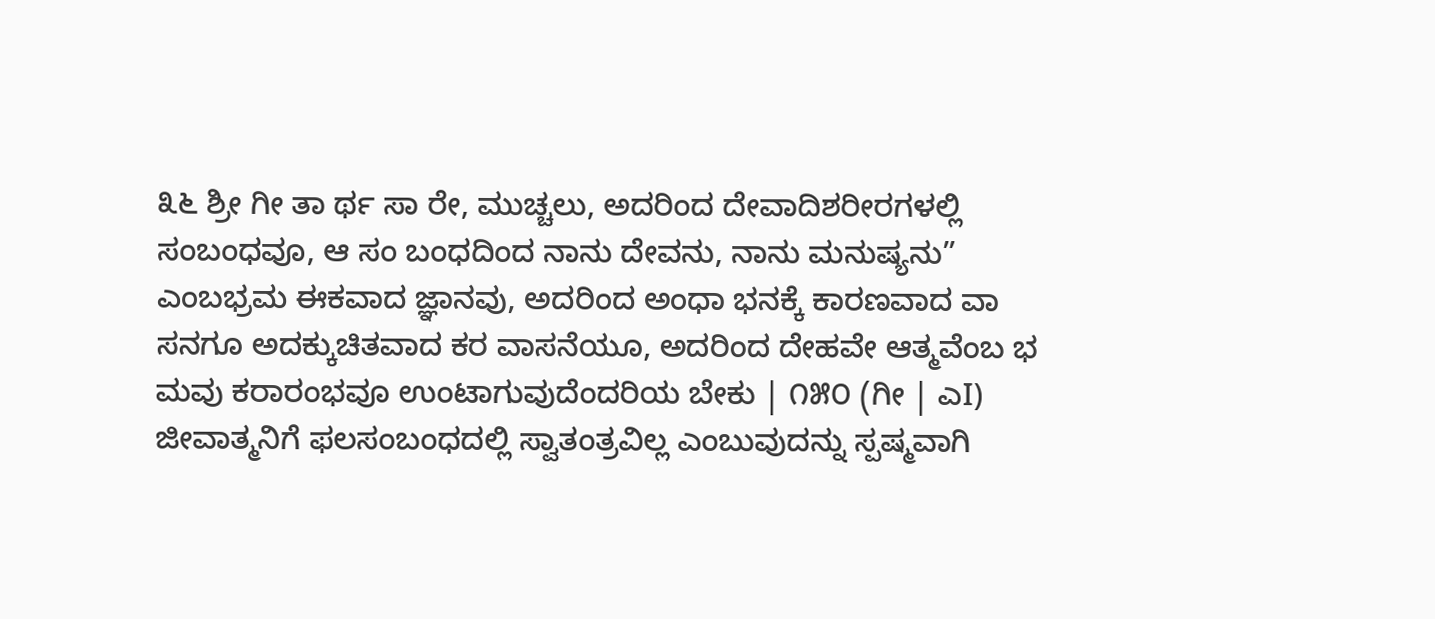೩೬ ಶ್ರೀ ಗೀ ತಾ ರ್ಥ ಸಾ ರೇ, ಮುಚ್ಚಲು, ಅದರಿಂದ ದೇವಾದಿಶರೀರಗಳಲ್ಲಿ ಸಂಬಂಧವೂ, ಆ ಸಂ ಬಂಧದಿಂದ ನಾನು ದೇವನು, ನಾನು ಮನುಷ್ಯನು” ಎಂಬಭ್ರಮ ಈಕವಾದ ಜ್ಞಾನವು, ಅದರಿಂದ ಅಂಧಾ ಭನಕ್ಕೆ ಕಾರಣವಾದ ವಾ ಸನಗೂ ಅದಕ್ಕುಚಿತವಾದ ಕರ ವಾಸನೆಯೂ, ಅದರಿಂದ ದೇಹವೇ ಆತ್ಮವೆಂಬ ಭ ಮವು ಕರಾರಂಭವೂ ಉಂಟಾಗುವುದೆಂದರಿಯ ಬೇಕು | ೧೫೦ (ಗೀ | ಎI) ಜೀವಾತ್ಮನಿಗೆ ಫಲಸಂಬಂಧದಲ್ಲಿ ಸ್ವಾತಂತ್ರವಿಲ್ಲ ಎಂಬುವುದನ್ನು ಸ್ಪಷ್ಮವಾಗಿ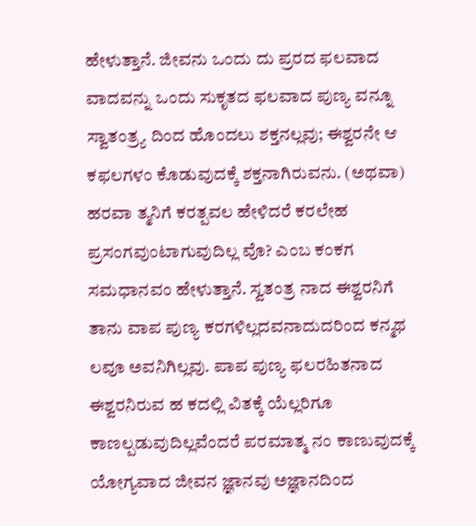ಹೇಳುತ್ತಾನೆ. ಜೀವನು ಒಂದು ದು ಪ್ರರದ ಫಲವಾದ ವಾದವನ್ನು ಒಂದು ಸುಕೃತದ ಫಲವಾದ ಪುಣ್ಯ ವನ್ನೂ ಸ್ವಾತಂತ್ರ್ಯ ದಿಂದ ಹೊಂದಲು ಶಕ್ತನಲ್ಲವು; ಈಶ್ವರನೇ ಆ ಕಫಲಗಳಂ ಕೊಡುವುದಕ್ಕೆ ಶಕ್ತನಾಗಿರುವನು. (ಅಥವಾ) ಹರವಾ ತ್ಮನಿಗೆ ಕರತ್ಪವಲ ಹೇಳಿದರೆ ಕರಲೇಹ ಪ್ರಸಂಗವುಂಟಾಗುವುದಿಲ್ಲ ವೊ? ಎಂಬ ಕಂಕಗ ಸಮಧಾನವಂ ಹೇಳುತ್ತಾನೆ. ಸ್ವತಂತ್ರ ನಾದ ಈಶ್ವರನಿಗೆ ತಾನು ವಾಪ ಪುಣ್ಯ ಕರಗಳಿಲ್ಲದವನಾದುದರಿಂದ ಕನ್ಮಥ ಲವೂ ಅವನಿಗಿಲ್ಲವು. ಪಾಪ ಪುಣ್ಯ ಫಲರಹಿತನಾದ ಈಶ್ವರನಿರುವ ಹ ಕದಲ್ಲಿ ವಿತಕ್ಕೆ ಯೆಲ್ಲರಿಗೂ ಕಾಣಲ್ಪಡುವುದಿಲ್ಲವೆಂದರೆ ಪರಮಾತ್ಮ ನಂ ಕಾಣುವುದಕ್ಕೆ ಯೋಗ್ಯವಾದ ಜೀವನ ಜ್ಞಾನವು ಅಜ್ಞಾನದಿಂದ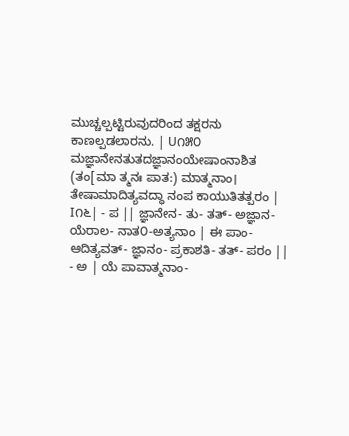ಮುಚ್ಚಲ್ಪಟ್ಟಿರುವುದರಿಂದ ತಕ್ಷರನು ಕಾಣಲ್ಪಡಲಾರನು. | U೧೫೦ ಮಜ್ಞಾನೇನತುತದಜ್ಞಾನಂಯೇಷಾಂನಾಶಿತ (ತಂ[ಮಾ ತ್ಮನಃ ಪಾತ:) ಮಾತ್ಮನಾಂ। ತೇಷಾಮಾದಿತ್ಯವದ್ಧಾ ನಂಪ ಕಾಯುತಿತತ್ಪರಂ | I೧೬| - ಪ || ಜ್ಞಾನೇನ- ತು- ತತ್- ಅಜ್ಞಾನ- ಯೆರಾಲ- ನಾತ೦-ಅತ್ಯನಾಂ | ಈ ಪಾಂ- ಆದಿತ್ಯವತ್- ಜ್ಞಾನಂ- ಪ್ರಕಾಶತಿ- ತತ್- ಪರಂ || - ಅ | ಯೆ ಪಾವಾತ್ಮನಾಂ-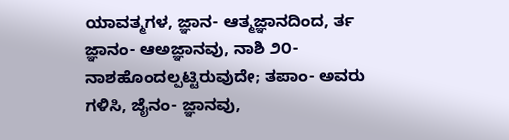ಯಾವತ್ಮಗಳ, ಜ್ಞಾನ- ಆತ್ಮಜ್ಞಾನದಿಂದ, ರ್ತ ಜ್ಞಾನಂ- ಆಅಜ್ಞಾನವು, ನಾಶಿ ೨೦- ನಾಶಹೊಂದಲ್ಪಟ್ಟಿರುವುದೇ; ತಪಾಂ- ಅವರು ಗಳಿಸಿ, ಜೈನಂ- ಜ್ಞಾನವು,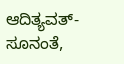ಆದಿತ್ಯವತ್- ಸೂನಂತೆ,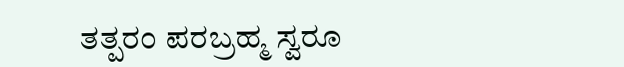ತತ್ಪರಂ ಪರಬ್ರಹ್ಮ ಸ್ವರೂ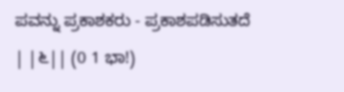ಪವನ್ನು ಪ್ರಕಾಶಕರು - ಪ್ರಕಾಶಪಡಿಸುತದೆ | |೬|| (0 1 ಭಾ!)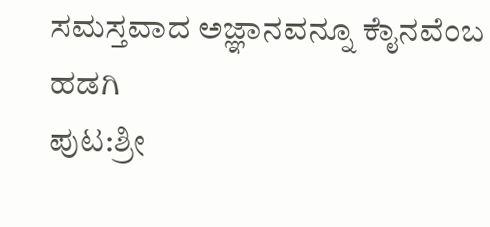ಸಮಸ್ತವಾದ ಅಜ್ಞಾನವನ್ನೂ ಕೈಾನವೆಂಬ ಹಡಗಿ
ಪುಟ:ಶ್ರೀ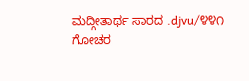ಮದ್ಗೀತಾರ್ಥ ಸಾರದ .djvu/೪೪೧
ಗೋಚರ